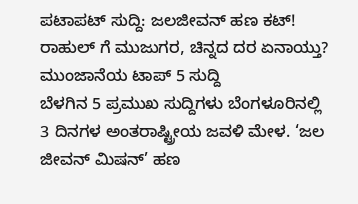ಪಟಾಪಟ್ ಸುದ್ದಿ: ಜಲಜೀವನ್ ಹಣ ಕಟ್! ರಾಹುಲ್ ಗೆ ಮುಜುಗರ, ಚಿನ್ನದ ದರ ಏನಾಯ್ತು? ಮುಂಜಾನೆಯ ಟಾಪ್ 5 ಸುದ್ದಿ
ಬೆಳಗಿನ 5 ಪ್ರಮುಖ ಸುದ್ದಿಗಳು ಬೆಂಗಳೂರಿನಲ್ಲಿ 3 ದಿನಗಳ ಅಂತರಾಷ್ಟ್ರೀಯ ಜವಳಿ ಮೇಳ. ‘ಜಲ ಜೀವನ್ ಮಿಷನ್’ ಹಣ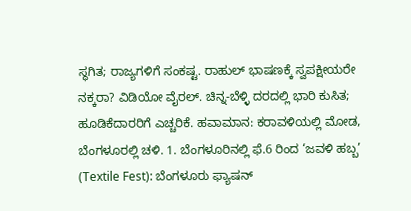ಸ್ಥಗಿತ; ರಾಜ್ಯಗಳಿಗೆ ಸಂಕಷ್ಟ. ರಾಹುಲ್ ಭಾಷಣಕ್ಕೆ ಸ್ವಪಕ್ಷೀಯರೇ ನಕ್ಕರಾ? ವಿಡಿಯೋ ವೈರಲ್. ಚಿನ್ನ-ಬೆಳ್ಳಿ ದರದಲ್ಲಿ ಭಾರಿ ಕುಸಿತ; ಹೂಡಿಕೆದಾರರಿಗೆ ಎಚ್ಚರಿಕೆ. ಹವಾಮಾನ: ಕರಾವಳಿಯಲ್ಲಿ ಮೋಡ, ಬೆಂಗಳೂರಲ್ಲಿ ಚಳಿ. 1. ಬೆಂಗಳೂರಿನಲ್ಲಿ ಫೆ.6 ರಿಂದ ‘ಜವಳಿ ಹಬ್ಬ’ (Textile Fest): ಬೆಂಗಳೂರು ಫ್ಯಾಷನ್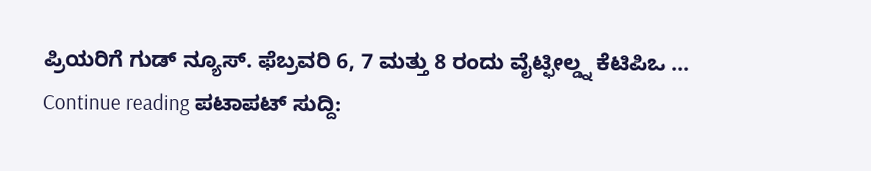ಪ್ರಿಯರಿಗೆ ಗುಡ್ ನ್ಯೂಸ್. ಫೆಬ್ರವರಿ 6, 7 ಮತ್ತು 8 ರಂದು ವೈಟ್ಫೀಲ್ಡ್ನ ಕೆಟಿಪಿಒ … Continue reading ಪಟಾಪಟ್ ಸುದ್ದಿ: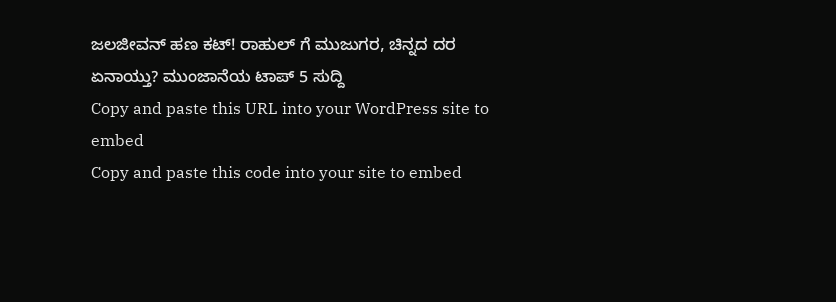ಜಲಜೀವನ್ ಹಣ ಕಟ್! ರಾಹುಲ್ ಗೆ ಮುಜುಗರ, ಚಿನ್ನದ ದರ ಏನಾಯ್ತು? ಮುಂಜಾನೆಯ ಟಾಪ್ 5 ಸುದ್ದಿ
Copy and paste this URL into your WordPress site to embed
Copy and paste this code into your site to embed